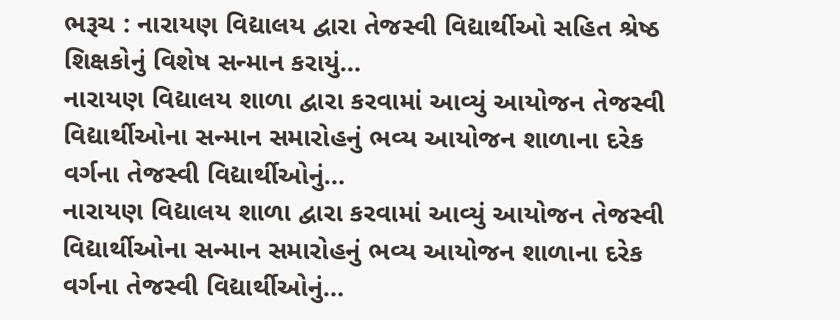ભરૂચ : નારાયણ વિદ્યાલય દ્વારા તેજસ્વી વિદ્યાર્થીઓ સહિત શ્રેષ્ઠ શિક્ષકોનું વિશેષ સન્માન કરાયું…
નારાયણ વિદ્યાલય શાળા દ્વારા કરવામાં આવ્યું આયોજન તેજસ્વી વિદ્યાર્થીઓના સન્માન સમારોહનું ભવ્ય આયોજન શાળાના દરેક વર્ગના તેજસ્વી વિદ્યાર્થીઓનું…
નારાયણ વિદ્યાલય શાળા દ્વારા કરવામાં આવ્યું આયોજન તેજસ્વી વિદ્યાર્થીઓના સન્માન સમારોહનું ભવ્ય આયોજન શાળાના દરેક વર્ગના તેજસ્વી વિદ્યાર્થીઓનું…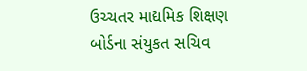ઉચ્ચતર માદ્યમિક શિક્ષણ બોર્ડના સંયુકત સચિવ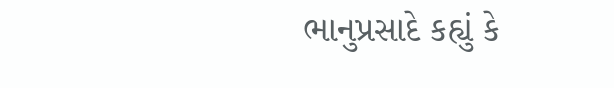ભાનુપ્રસાદે કહ્યું કે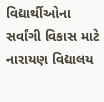વિદ્યાર્થીઓના સર્વાંગી વિકાસ માટે નારાયણ વિદ્યાલય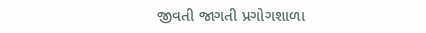જીવતી જાગતી પ્રગોગશાળા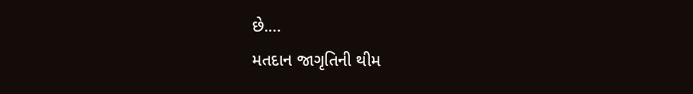છે.…
મતદાન જાગૃતિની થીમ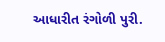આધારીત રંગોળી પુરી.